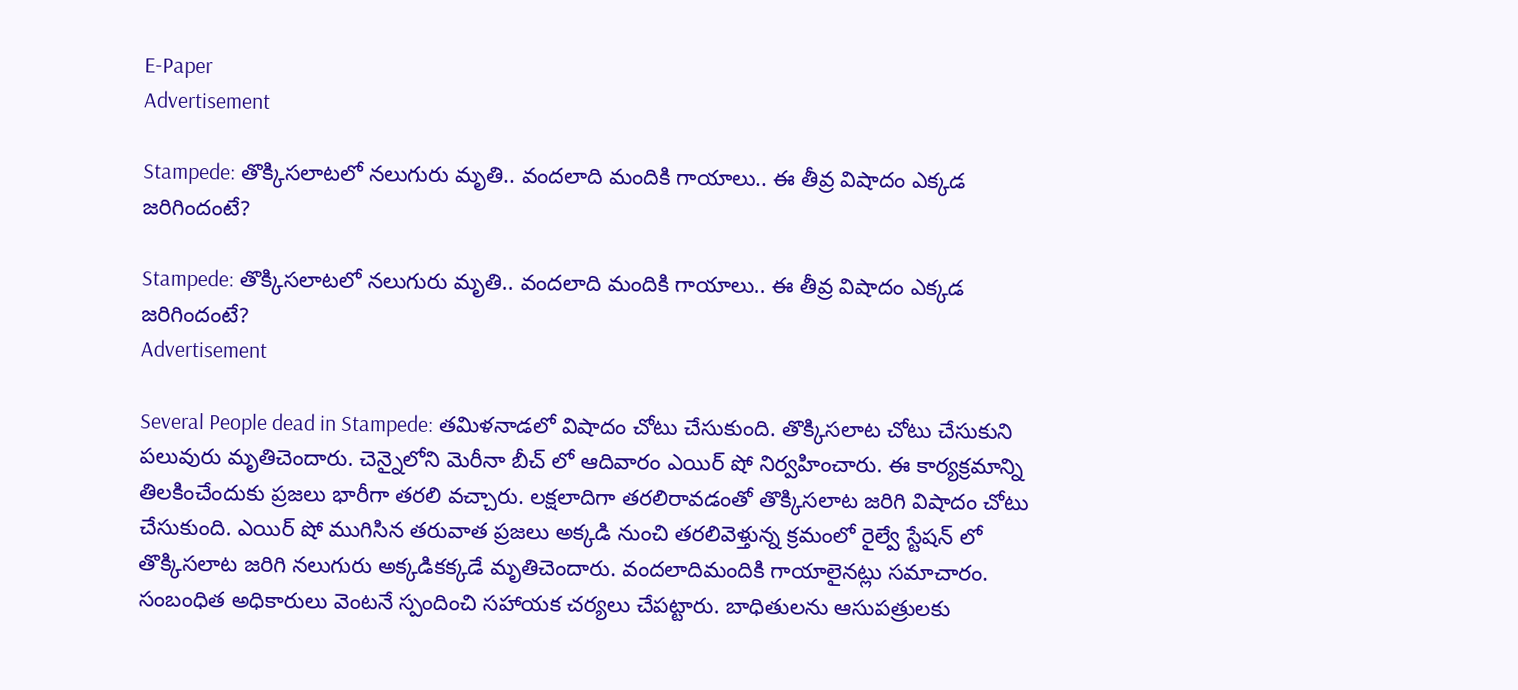E-Paper
Advertisement

Stampede: తొక్కిసలాటలో నలుగురు మృతి.. వందలాది మందికి గాయాలు.. ఈ తీవ్ర విషాదం ఎక్కడ జరిగిందంటే?

Stampede: తొక్కిసలాటలో నలుగురు మృతి.. వందలాది మందికి గాయాలు.. ఈ తీవ్ర విషాదం ఎక్కడ జరిగిందంటే?
Advertisement

Several People dead in Stampede: తమిళనాడలో విషాదం చోటు చేసుకుంది. తొక్కిసలాట చోటు చేసుకుని పలువురు మృతిచెందారు. చెన్నైలోని మెరీనా బీచ్ లో ఆదివారం ఎయిర్ షో నిర్వహించారు. ఈ కార్యక్రమాన్ని తిలకించేందుకు ప్రజలు భారీగా తరలి వచ్చారు. లక్షలాదిగా తరలిరావడంతో తొక్కిసలాట జరిగి విషాదం చోటు చేసుకుంది. ఎయిర్ షో ముగిసిన తరువాత ప్రజలు అక్కడి నుంచి తరలివెళ్తున్న క్రమంలో రైల్వే స్టేషన్ లో తొక్కిసలాట జరిగి నలుగురు అక్కడికక్కడే మృతిచెందారు. వందలాదిమందికి గాయాలైనట్లు సమాచారం. సంబంధిత అధికారులు వెంటనే స్పందించి సహాయక చర్యలు చేపట్టారు. బాధితులను ఆసుపత్రులకు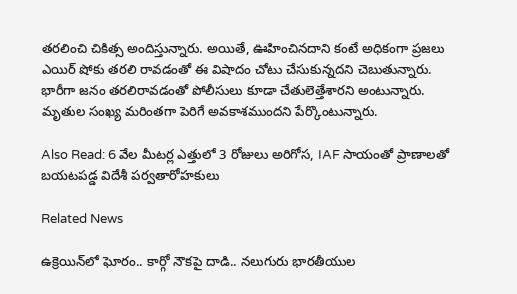తరలించి చికిత్స అందిస్తున్నారు. అయితే, ఊహించినదాని కంటే అధికంగా ప్రజలు ఎయిర్ షోకు తరలి రావడంతో ఈ విషాదం చోటు చేసుకున్నదని చెబుతున్నారు. భారీగా జనం తరలిరావడంతో పోలీసులు కూడా చేతులెత్తేశారని అంటున్నారు. మృతుల సంఖ్య మరింతగా పెరిగే అవకాశముందని పేర్కొంటున్నారు.

Also Read: 6 వేల మీటర్ల ఎత్తులో 3 రోజులు అరిగోస, IAF సాయంతో ప్రాణాలతో బయటపడ్డ విదేశీ పర్వతారోహకులు

Related News

ఉక్రెయిన్‌లో ఘోరం.. కార్గో నౌకపై దాడి.. నలుగురు భారతీయుల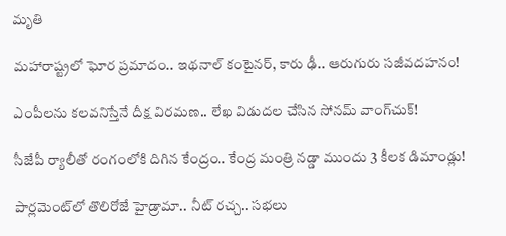మృతి

మహారాష్ట్రలో ఘోర ప్రమాదం.. ఇథనాల్ కంటైనర్, కారు ఢీ.. ఆరుగురు సజీవదహనం!

ఎంపీలను కలవనిస్తేనే దీక్ష విరమణ.. లేఖ విడుదల చేసిన సోనమ్ వాంగ్‌చుక్!

సీజేపీ ర్యాలీతో రంగంలోకి దిగిన కేంద్రం.. కేంద్ర మంత్రి నడ్డా ముందు 3 కీలక డిమాండ్లు!

పార్లమెంట్‌లో తొలిరోజే హైడ్రామా.. నీట్ రచ్చ.. సభలు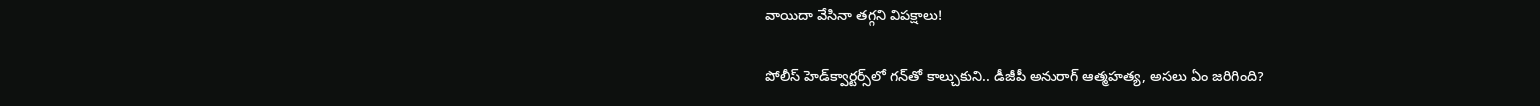వాయిదా వేసినా తగ్గని విపక్షాలు!

పోలీస్ హెడ్‌క్వార్టర్స్‌లో గన్‌తో కాల్చుకుని.. డీజీపీ అనురాగ్‌ ఆత్మహత్య, అసలు ఏం జరిగింది?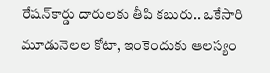రేషన్‌కార్డు దారులకు తీపి కబురు.. ఒకేసారి మూడునెలల కోటా, ఇంకెందుకు ఆలస్యం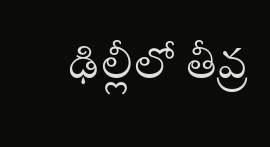ఢిల్లీలో తీవ్ర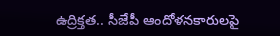ఉద్రిక్తత.. సీజేపీ ఆందోళనకారులపై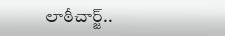లాఠీచార్జ్..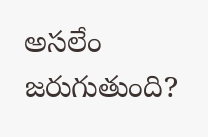అసలేం జరుగుతుంది?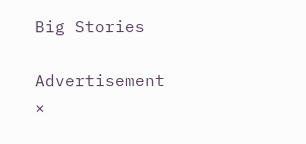Big Stories

Advertisement
×